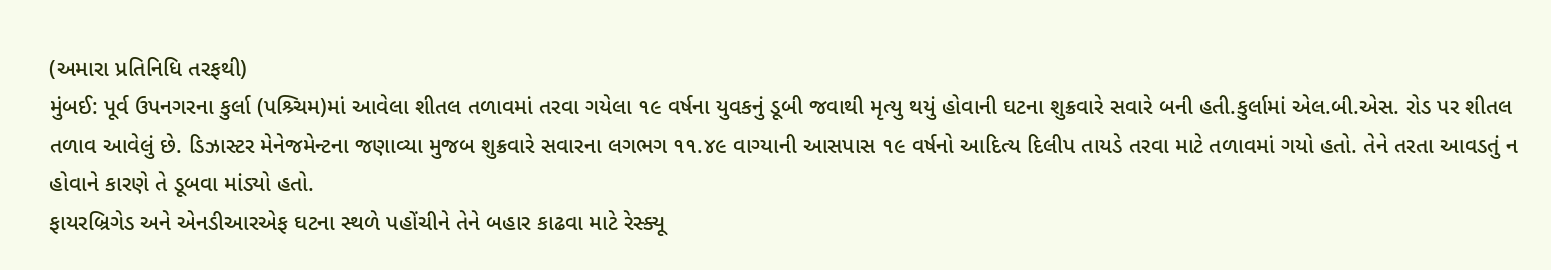(અમારા પ્રતિનિધિ તરફથી)
મુંબઈ: પૂર્વ ઉપનગરના કુર્લા (પશ્ર્ચિમ)માં આવેલા શીતલ તળાવમાં તરવા ગયેલા ૧૯ વર્ષના યુવકનું ડૂબી જવાથી મૃત્યુ થયું હોવાની ઘટના શુક્રવારે સવારે બની હતી.કુર્લામાં એલ.બી.એસ. રોડ પર શીતલ તળાવ આવેલું છે. ડિઝાસ્ટર મેનેજમેન્ટના જણાવ્યા મુજબ શુક્રવારે સવારના લગભગ ૧૧.૪૯ વાગ્યાની આસપાસ ૧૯ વર્ષનો આદિત્ય દિલીપ તાયડે તરવા માટે તળાવમાં ગયો હતો. તેને તરતા આવડતું ન હોવાને કારણે તે ડૂબવા માંડ્યો હતો.
ફાયરબ્રિગેડ અને એનડીઆરએફ ઘટના સ્થળે પહોંચીને તેને બહાર કાઢવા માટે રેસ્ક્યૂ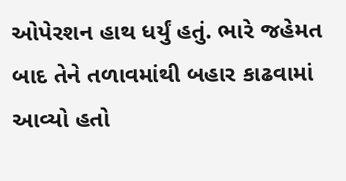ઓપેરશન હાથ ધર્યું હતું. ભારે જહેમત બાદ તેને તળાવમાંથી બહાર કાઢવામાં આવ્યો હતો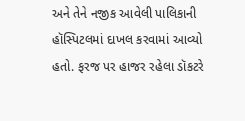અને તેને નજીક આવેલી પાલિકાની હૉસ્પિટલમાં દાખલ કરવામાં આવ્યો હતો. ફરજ પર હાજર રહેલા ડૉકટરે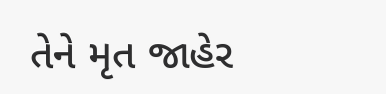તેને મૃત જાહેર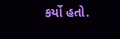કર્યો હતો.